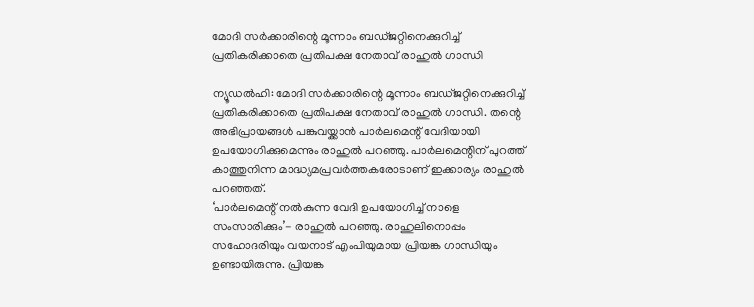മോദി സർക്കാരിന്റെ മൂന്നാം ബഡ്ജറ്റിനെക്കുറിച്ച് പ്രതികരിക്കാതെ പ്രതിപക്ഷ നേതാവ് രാഹുൽ ഗാന്ധി

ന്യൂഡൽഹി: മോദി സർക്കാരിന്റെ മൂന്നാം ബഡ്ജറ്റിനെക്കുറിച്ച് പ്രതികരിക്കാതെ പ്രതിപക്ഷ നേതാവ് രാഹുൽ ഗാന്ധി. തന്റെ അഭിപ്രായങ്ങൾ പങ്കുവയ്ക്കാൻ പാർലമെന്റ് വേദിയായി ഉപയോഗിക്കുമെന്നും രാഹുൽ പറഞ്ഞു. പാർലമെന്റിന് പുറത്ത് കാത്തുനിന്ന മാദ്ധ്യമപ്രവർത്തകരോടാണ് ഇക്കാര്യം രാഹുൽ പറഞ്ഞത്.
‘പാർലമെന്റ് നൽകുന്ന വേദി ഉപയോഗിച്ച് നാളെ സംസാരിക്കും’- രാഹുൽ പറഞ്ഞു. രാഹുലിനൊപ്പം സഹോദരിയും വയനാട് എംപിയുമായ പ്രിയങ്ക ഗാന്ധിയും ഉണ്ടായിരുന്നു. പ്രിയങ്ക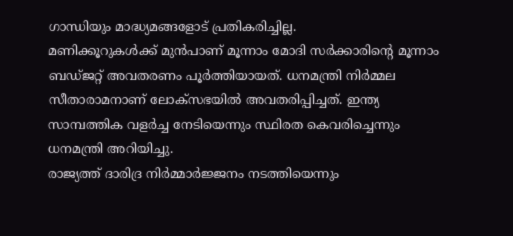ഗാന്ധിയും മാദ്ധ്യമങ്ങളോട് പ്രതികരിച്ചില്ല.
മണിക്കൂറുകൾക്ക് മുൻപാണ് മൂന്നാം മോദി സർക്കാരിന്റെ മൂന്നാം ബഡ്ജറ്റ് അവതരണം പൂർത്തിയായത്. ധനമന്ത്രി നിർമ്മല സീതാരാമനാണ് ലോക്സഭയിൽ അവതരിപ്പിച്ചത്. ഇന്ത്യ സാമ്പത്തിക വളർച്ച നേടിയെന്നും സ്ഥിരത കെവരിച്ചെന്നും ധനമന്ത്രി അറിയിച്ചു.
രാജ്യത്ത് ദാരിദ്ര നിർമ്മാർജ്ജനം നടത്തിയെന്നും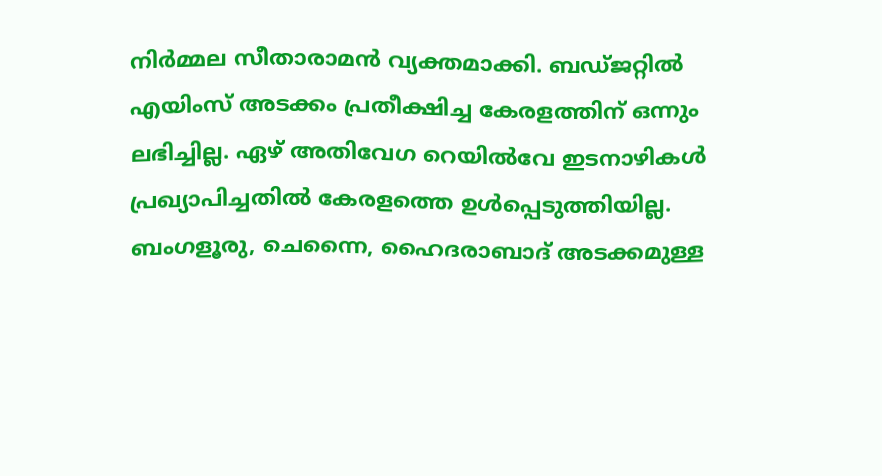നിർമ്മല സീതാരാമൻ വ്യക്തമാക്കി. ബഡ്ജറ്റിൽ എയിംസ് അടക്കം പ്രതീക്ഷിച്ച കേരളത്തിന് ഒന്നും ലഭിച്ചില്ല. ഏഴ് അതിവേഗ റെയിൽവേ ഇടനാഴികൾ പ്രഖ്യാപിച്ചതിൽ കേരളത്തെ ഉൾപ്പെടുത്തിയില്ല. ബംഗളൂരു, ചെന്നൈ, ഹൈദരാബാദ് അടക്കമുള്ള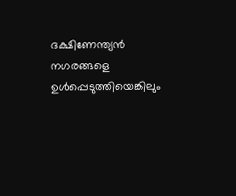ദക്ഷിണേന്ത്യൻ നഗരങ്ങളെ ഉൾപ്പെടുത്തിയെങ്കിലും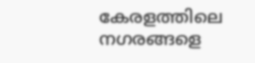കേരളത്തിലെ നഗരങ്ങളെ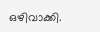ഒഴിവാക്കി.